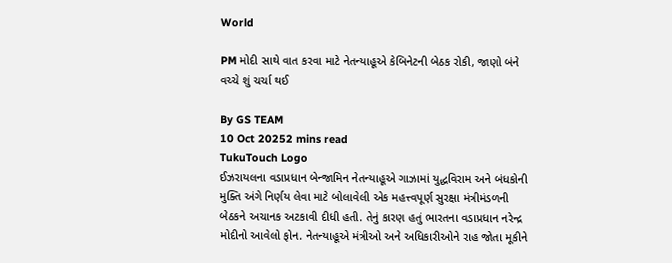World

PM મોદી સાથે વાત કરવા માટે નેતન્યાહૂએ કેબિનેટની બેઠક રોકી, જાણો બંને વચ્ચે શું ચર્ચા થઈ

By GS TEAM
10 Oct 20252 mins read
TukuTouch Logo
ઈઝરાયલના વડાપ્રધાન બેન્જામિન નેતન્યાહૂએ ગાઝામાં યુદ્ધવિરામ અને બંધકોની મુક્તિ અંગે નિર્ણય લેવા માટે બોલાવેલી એક મહત્ત્વપૂર્ણ સુરક્ષા મંત્રીમંડળની બેઠકને અચાનક અટકાવી દીધી હતી. તેનું કારણ હતું ભારતના વડાપ્રધાન નરેન્દ્ર મોદીનો આવેલો ફોન. નેતન્યાહૂએ મંત્રીઓ અને અધિકારીઓને રાહ જોતા મૂકીને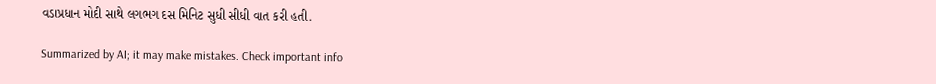વડાપ્રધાન મોદી સાથે લગભગ દસ મિનિટ સુધી સીધી વાત કરી હતી.

Summarized by AI; it may make mistakes. Check important info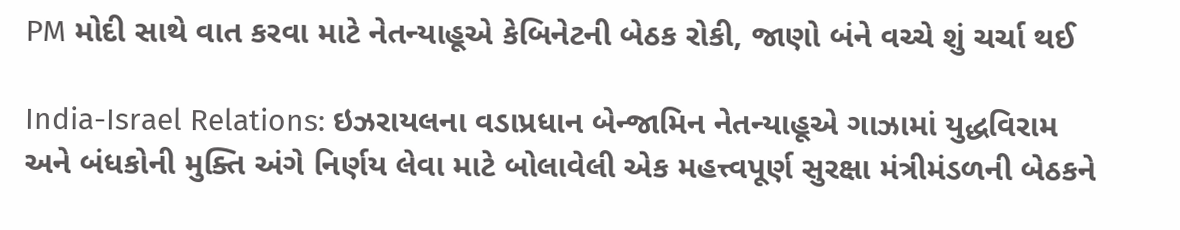PM મોદી સાથે વાત કરવા માટે નેતન્યાહૂએ કેબિનેટની બેઠક રોકી, જાણો બંને વચ્ચે શું ચર્ચા થઈ

India-Israel Relations: ઇઝરાયલના વડાપ્રધાન બેન્જામિન નેતન્યાહૂએ ગાઝામાં યુદ્ધવિરામ અને બંધકોની મુક્તિ અંગે નિર્ણય લેવા માટે બોલાવેલી એક મહત્ત્વપૂર્ણ સુરક્ષા મંત્રીમંડળની બેઠકને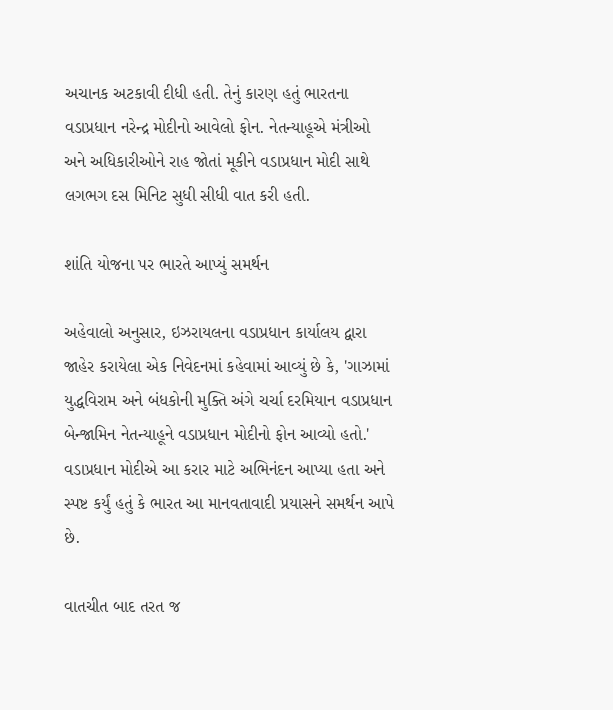અચાનક અટકાવી દીધી હતી. તેનું કારણ હતું ભારતના વડાપ્રધાન નરેન્દ્ર મોદીનો આવેલો ફોન. નેતન્યાહૂએ મંત્રીઓ અને અધિકારીઓને રાહ જોતાં મૂકીને વડાપ્રધાન મોદી સાથે લગભગ દસ મિનિટ સુધી સીધી વાત કરી હતી.

શાંતિ યોજના પર ભારતે આપ્યું સમર્થન

અહેવાલો અનુસાર, ઇઝરાયલના વડાપ્રધાન કાર્યાલય દ્વારા જાહેર કરાયેલા એક નિવેદનમાં કહેવામાં આવ્યું છે કે, 'ગાઝામાં યુદ્ધવિરામ અને બંધકોની મુક્તિ અંગે ચર્ચા દરમિયાન વડાપ્રધાન બેન્જામિન નેતન્યાહૂને વડાપ્રધાન મોદીનો ફોન આવ્યો હતો.' વડાપ્રધાન મોદીએ આ કરાર માટે અભિનંદન આપ્યા હતા અને સ્પષ્ટ કર્યું હતું કે ભારત આ માનવતાવાદી પ્રયાસને સમર્થન આપે છે.

વાતચીત બાદ તરત જ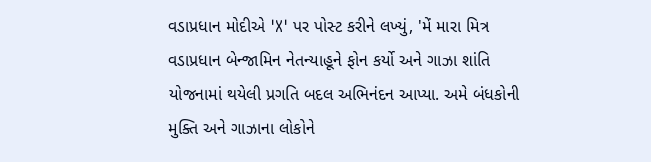વડાપ્રધાન મોદીએ 'X' પર પોસ્ટ કરીને લખ્યું, 'મેં મારા મિત્ર વડાપ્રધાન બેન્જામિન નેતન્યાહૂને ફોન કર્યો અને ગાઝા શાંતિ યોજનામાં થયેલી પ્રગતિ બદલ અભિનંદન આપ્યા. અમે બંધકોની મુક્તિ અને ગાઝાના લોકોને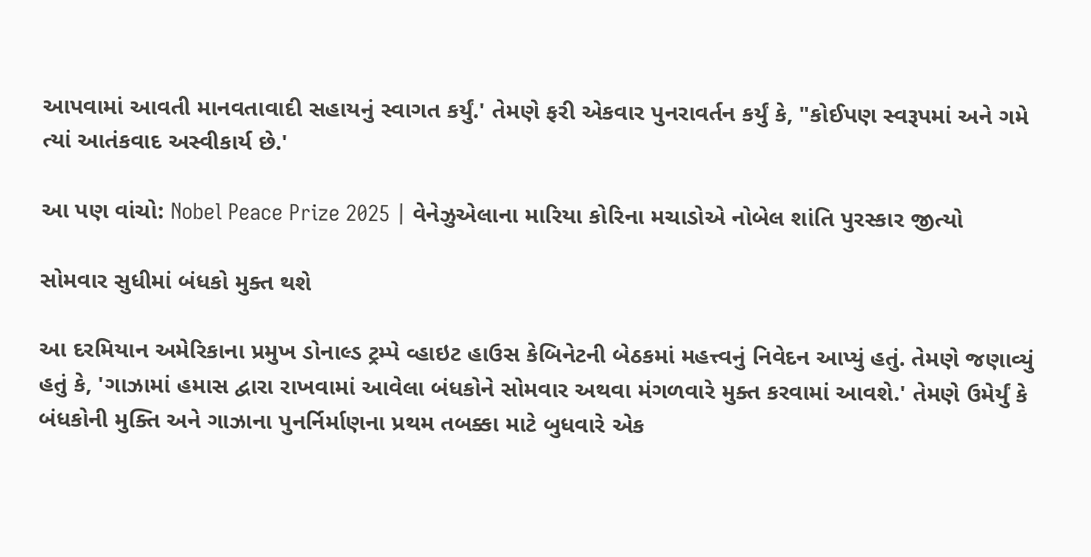આપવામાં આવતી માનવતાવાદી સહાયનું સ્વાગત કર્યું.' તેમણે ફરી એકવાર પુનરાવર્તન કર્યું કે, "કોઈપણ સ્વરૂપમાં અને ગમે ત્યાં આતંકવાદ અસ્વીકાર્ય છે.'

આ પણ વાંચો: Nobel Peace Prize 2025 | વેનેઝુએલાના મારિયા કોરિના મચાડોએ નોબેલ શાંતિ પુરસ્કાર જીત્યો

સોમવાર સુધીમાં બંધકો મુક્ત થશે

આ દરમિયાન અમેરિકાના પ્રમુખ ડોનાલ્ડ ટ્રમ્પે વ્હાઇટ હાઉસ કેબિનેટની બેઠકમાં મહત્ત્વનું નિવેદન આપ્યું હતું. તેમણે જણાવ્યું હતું કે, 'ગાઝામાં હમાસ દ્વારા રાખવામાં આવેલા બંધકોને સોમવાર અથવા મંગળવારે મુક્ત કરવામાં આવશે.' તેમણે ઉમેર્યું કે બંધકોની મુક્તિ અને ગાઝાના પુનર્નિર્માણના પ્રથમ તબક્કા માટે બુધવારે એક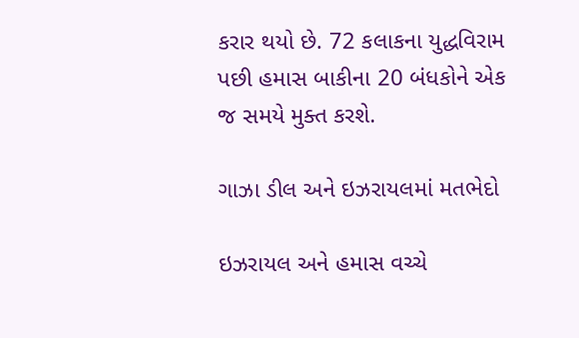કરાર થયો છે. 72 કલાકના યુદ્ધવિરામ પછી હમાસ બાકીના 20 બંધકોને એક જ સમયે મુક્ત કરશે.

ગાઝા ડીલ અને ઇઝરાયલમાં મતભેદો

ઇઝરાયલ અને હમાસ વચ્ચે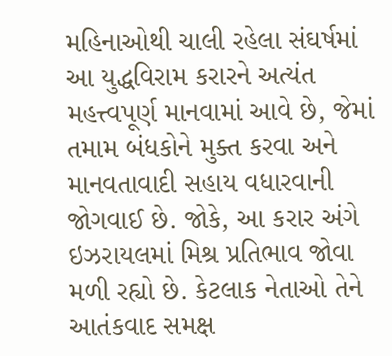મહિનાઓથી ચાલી રહેલા સંઘર્ષમાં આ યુદ્ધવિરામ કરારને અત્યંત મહત્ત્વપૂર્ણ માનવામાં આવે છે, જેમાં તમામ બંધકોને મુક્ત કરવા અને માનવતાવાદી સહાય વધારવાની જોગવાઈ છે. જોકે, આ કરાર અંગે ઇઝરાયલમાં મિશ્ર પ્રતિભાવ જોવા મળી રહ્યો છે. કેટલાક નેતાઓ તેને આતંકવાદ સમક્ષ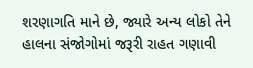શરણાગતિ માને છે, જ્યારે અન્ય લોકો તેને હાલના સંજોગોમાં જરૂરી રાહત ગણાવી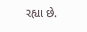રહ્યા છે.